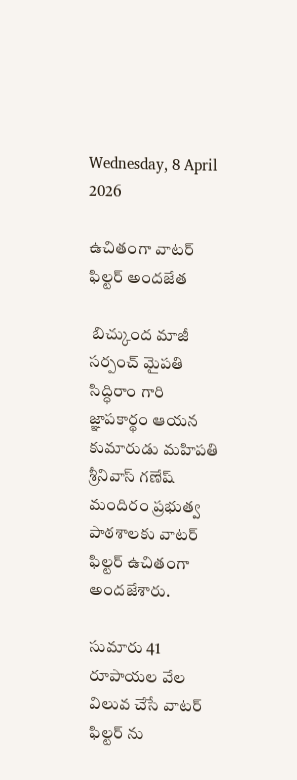Wednesday, 8 April 2026

ఉచితంగా వాటర్ ఫిల్టర్ అందజేత

 బిచ్కుంద మాజీ సర్పంచ్ మైపతి సిద్ధిరాం గారి జ్ఞాపకార్థం ఆయన కుమారుడు మహిపతి శ్రీనివాస్ గణేష్ మందిరం ప్రభుత్వ పాఠశాలకు వాటర్ ఫిల్టర్ ఉచితంగా అందజేశారు.

సుమారు 41 రూపాయల వేల విలువ చేసే వాటర్ ఫిల్టర్ ను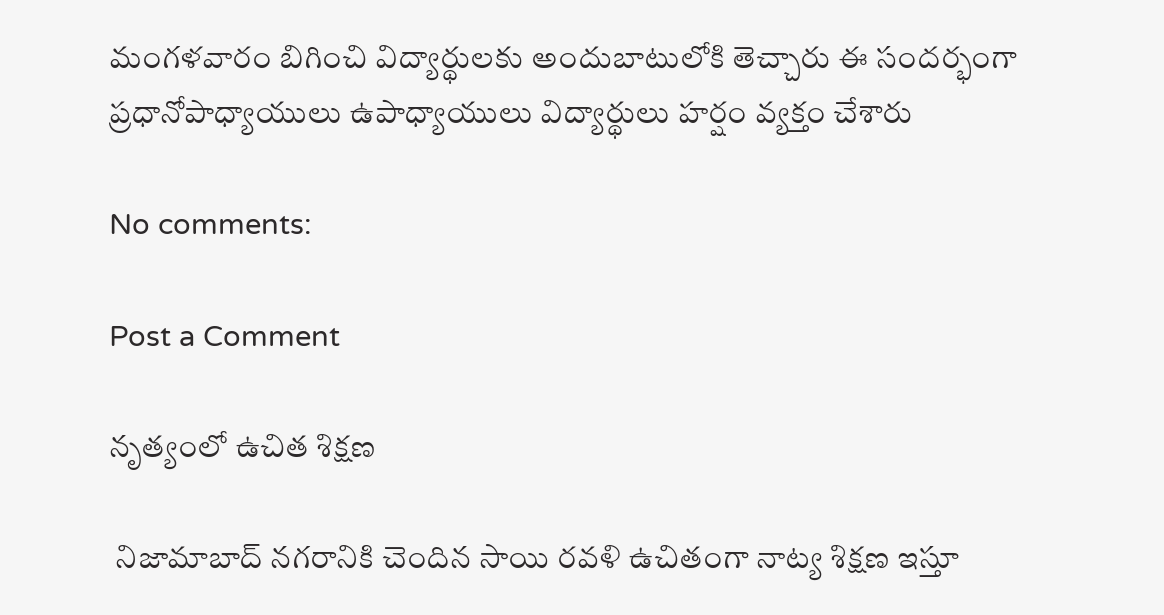మంగళవారం బిగించి విద్యార్థులకు అందుబాటులోకి తెచ్చారు ఈ సందర్భంగా ప్రధానోపాధ్యాయులు ఉపాధ్యాయులు విద్యార్థులు హర్షం వ్యక్తం చేశారు

No comments:

Post a Comment

నృత్యంలో ఉచిత శిక్షణ

 నిజామాబాద్ నగరానికి చెందిన సాయి రవళి ఉచితంగా నాట్య శిక్షణ ఇస్తూ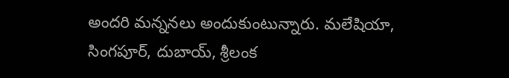అందరి మన్ననలు అందుకుంటున్నారు. మలేషియా, సింగపూర్, దుబాయ్, శ్రీలంక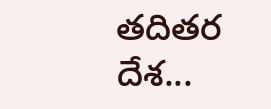తదితర దేశ...